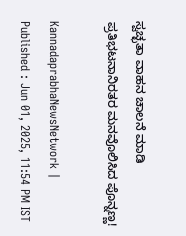ಸ್ವಚ್ಛತಾ ವಾಹನ ಚಾಲನೆ ಮಾಡಿ ಪ್ರತಿಭಟನಾನಿರತರ ಮನವೊಲಿಸಿದ ಪೊನ್ನಣ್ಣ!

KannadaprabhaNewsNetwork |
Published : Jun 01, 2025, 11:54 PM IST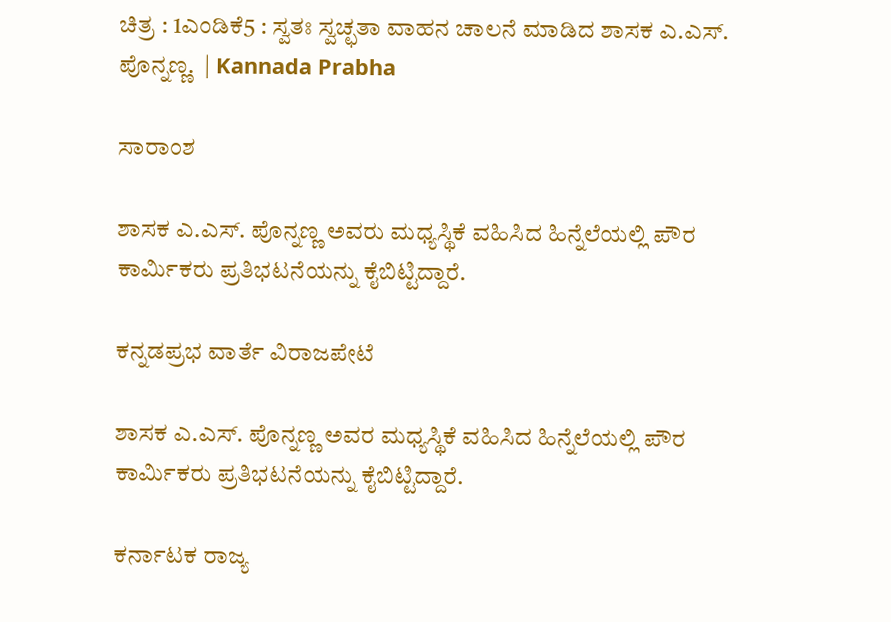ಚಿತ್ರ : 1ಎಂಡಿಕೆ5 : ಸ್ವತಃ ಸ್ವಚ್ಛತಾ ವಾಹನ ಚಾಲನೆ ಮಾಡಿದ ಶಾಸಕ ಎ.ಎಸ್. ಪೊನ್ನಣ್ಣ.  | Kannada Prabha

ಸಾರಾಂಶ

ಶಾಸಕ ಎ.ಎಸ್‌. ಪೊನ್ನಣ್ಣ ಅವರು ಮಧ್ಯಸ್ಥಿಕೆ ವಹಿಸಿದ ಹಿನ್ನೆಲೆಯಲ್ಲಿ ಪೌರ ಕಾರ್ಮಿಕರು ಪ್ರತಿಭಟನೆಯನ್ನು ಕೈಬಿಟ್ಟಿದ್ದಾರೆ.

ಕನ್ನಡಪ್ರಭ ವಾರ್ತೆ ವಿರಾಜಪೇಟೆ

ಶಾಸಕ ಎ.ಎಸ್. ಪೊನ್ನಣ್ಣ ಅವರ ಮಧ್ಯಸ್ಥಿಕೆ ವಹಿಸಿದ ಹಿನ್ನೆಲೆಯಲ್ಲಿ ಪೌರ ಕಾರ್ಮಿಕರು ಪ್ರತಿಭಟನೆಯನ್ನು ಕೈಬಿಟ್ಟಿದ್ದಾರೆ.

ಕರ್ನಾಟಕ ರಾಜ್ಯ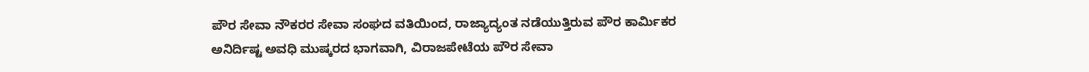ಪೌರ ಸೇವಾ ನೌಕರರ ಸೇವಾ ಸಂಘದ ವತಿಯಿಂದ, ರಾಜ್ಯಾದ್ಯಂತ ನಡೆಯುತ್ತಿರುವ ಪೌರ ಕಾರ್ಮಿಕರ ಅನಿರ್ದಿಷ್ಟ ಅವಧಿ ಮುಷ್ಕರದ ಭಾಗವಾಗಿ, ವಿರಾಜಪೇಟೆಯ ಪೌರ ಸೇವಾ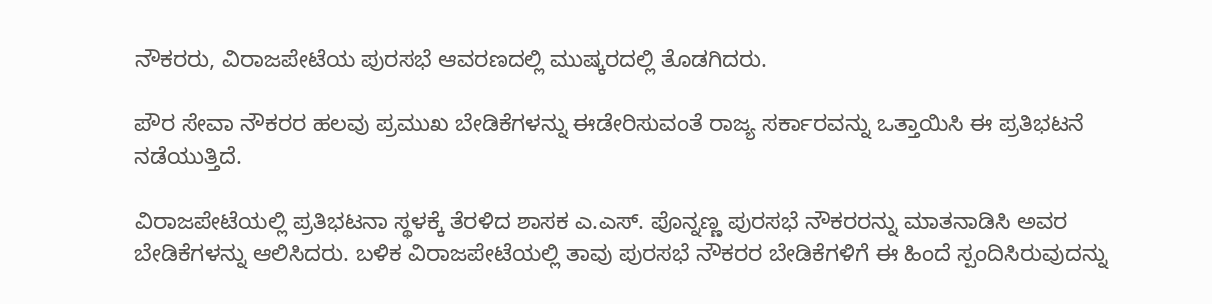ನೌಕರರು, ವಿರಾಜಪೇಟೆಯ ಪುರಸಭೆ ಆವರಣದಲ್ಲಿ ಮುಷ್ಕರದಲ್ಲಿ ತೊಡಗಿದರು.

ಪೌರ ಸೇವಾ ನೌಕರರ ಹಲವು ಪ್ರಮುಖ ಬೇಡಿಕೆಗಳನ್ನು ಈಡೇರಿಸುವಂತೆ ರಾಜ್ಯ ಸರ್ಕಾರವನ್ನು ಒತ್ತಾಯಿಸಿ ಈ ಪ್ರತಿಭಟನೆ ನಡೆಯುತ್ತಿದೆ.

ವಿರಾಜಪೇಟೆಯಲ್ಲಿ ಪ್ರತಿಭಟನಾ ಸ್ಥಳಕ್ಕೆ ತೆರಳಿದ ಶಾಸಕ ಎ.ಎಸ್. ಪೊನ್ನಣ್ಣ ಪುರಸಭೆ ನೌಕರರನ್ನು ಮಾತನಾಡಿಸಿ ಅವರ ಬೇಡಿಕೆಗಳನ್ನು ಆಲಿಸಿದರು. ಬಳಿಕ ವಿರಾಜಪೇಟೆಯಲ್ಲಿ ತಾವು ಪುರಸಭೆ ನೌಕರರ ಬೇಡಿಕೆಗಳಿಗೆ ಈ ಹಿಂದೆ ಸ್ಪಂದಿಸಿರುವುದನ್ನು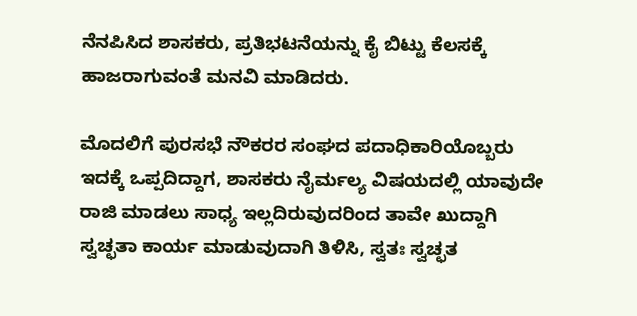ನೆನಪಿಸಿದ ಶಾಸಕರು, ಪ್ರತಿಭಟನೆಯನ್ನು ಕೈ ಬಿಟ್ಟು ಕೆಲಸಕ್ಕೆ ಹಾಜರಾಗುವಂತೆ ಮನವಿ ಮಾಡಿದರು.

ಮೊದಲಿಗೆ ಪುರಸಭೆ ನೌಕರರ ಸಂಘದ ಪದಾಧಿಕಾರಿಯೊಬ್ಬರು ಇದಕ್ಕೆ ಒಪ್ಪದಿದ್ದಾಗ, ಶಾಸಕರು ನೈರ್ಮಲ್ಯ ವಿಷಯದಲ್ಲಿ ಯಾವುದೇ ರಾಜಿ ಮಾಡಲು ಸಾಧ್ಯ ಇಲ್ಲದಿರುವುದರಿಂದ ತಾವೇ ಖುದ್ದಾಗಿ ಸ್ವಚ್ಛತಾ ಕಾರ್ಯ ಮಾಡುವುದಾಗಿ ತಿಳಿಸಿ, ಸ್ವತಃ ಸ್ವಚ್ಛತ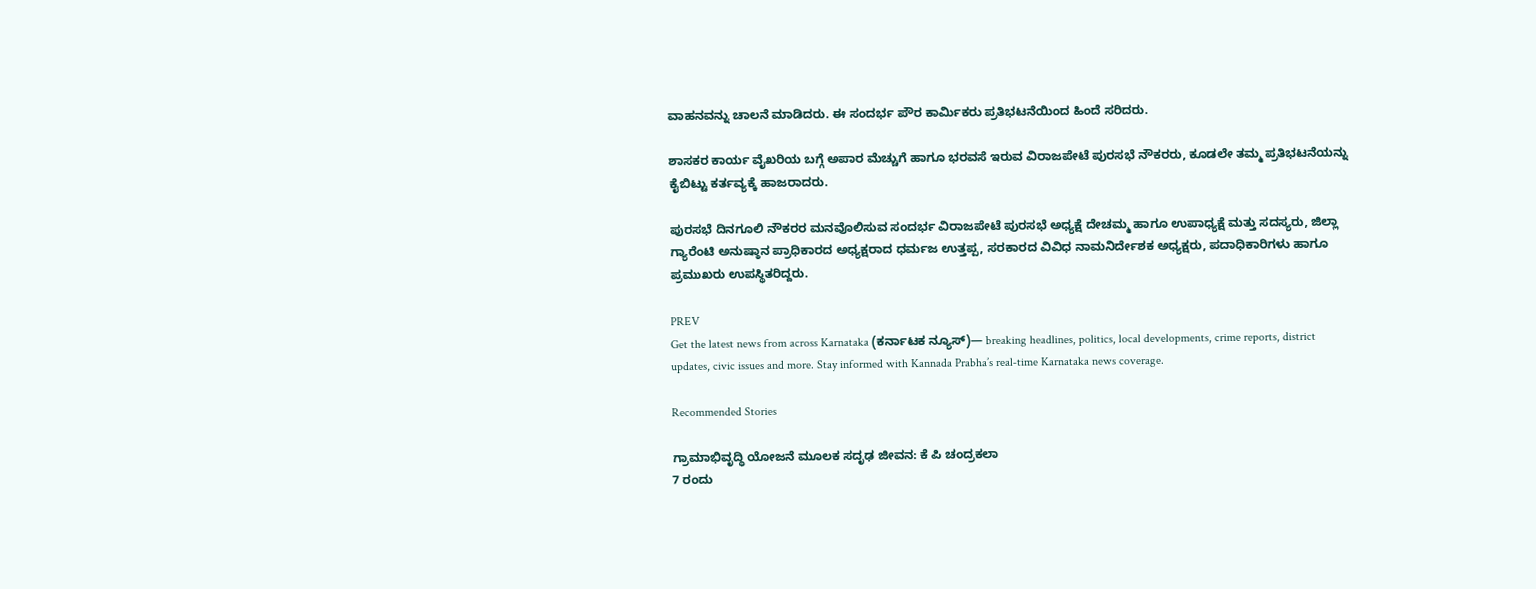ವಾಹನವನ್ನು ಚಾಲನೆ ಮಾಡಿದರು. ಈ ಸಂದರ್ಭ ಪೌರ ಕಾರ್ಮಿಕರು ಪ್ರತಿಭಟನೆಯಿಂದ ಹಿಂದೆ ಸರಿದರು.

ಶಾಸಕರ ಕಾರ್ಯ ವೈಖರಿಯ ಬಗ್ಗೆ ಅಪಾರ ಮೆಚ್ಚುಗೆ ಹಾಗೂ ಭರವಸೆ ಇರುವ ವಿರಾಜಪೇಟೆ ಪುರಸಭೆ ನೌಕರರು, ಕೂಡಲೇ ತಮ್ಮ ಪ್ರತಿಭಟನೆಯನ್ನು ಕೈಬಿಟ್ಟು ಕರ್ತವ್ಯಕ್ಕೆ ಹಾಜರಾದರು.

ಪುರಸಭೆ ದಿನಗೂಲಿ ನೌಕರರ ಮನವೊಲಿಸುವ ಸಂದರ್ಭ ವಿರಾಜಪೇಟೆ ಪುರಸಭೆ ಅಧ್ಯಕ್ಷೆ ದೇಚಮ್ಮ ಹಾಗೂ ಉಪಾಧ್ಯಕ್ಷೆ ಮತ್ತು ಸದಸ್ಯರು, ಜಿಲ್ಲಾ ಗ್ಯಾರೆಂಟಿ ಅನುಷ್ಠಾನ ಪ್ರಾಧಿಕಾರದ ಅಧ್ಯಕ್ಷರಾದ ಧರ್ಮಜ ಉತ್ತಪ್ಪ, ಸರಕಾರದ ವಿವಿಧ ನಾಮನಿರ್ದೇಶಕ ಅಧ್ಯಕ್ಷರು, ಪದಾಧಿಕಾರಿಗಳು ಹಾಗೂ ಪ್ರಮುಖರು ಉಪಸ್ಥಿತರಿದ್ದರು.

PREV
Get the latest news from across Karnataka (ಕರ್ನಾಟಕ ನ್ಯೂಸ್)— breaking headlines, politics, local developments, crime reports, district updates, civic issues and more. Stay informed with Kannada Prabha’s real‑time Karnataka news coverage.

Recommended Stories

ಗ್ರಾಮಾಭಿವೃದ್ಧಿ ಯೋಜನೆ ಮೂಲಕ ಸದೃಢ ಜೀವನ: ಕೆ ಪಿ ಚಂದ್ರಕಲಾ
7 ರಂದು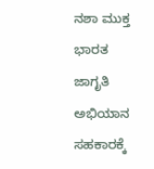ನಶಾ ಮುಕ್ತ ಭಾರತ ಜಾಗೃತಿ ಅಭಿಯಾನ ಸಹಕಾರಕ್ಕೆ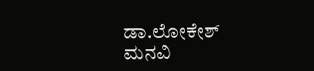ಡಾ.ಲೋಕೇಶ್ ಮನವಿ